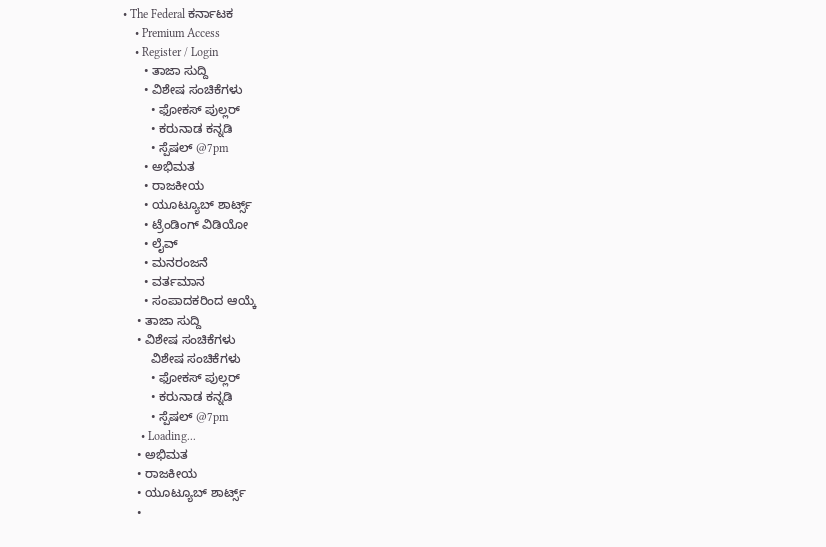• The Federal ಕರ್ನಾಟಕ
    • Premium Access
    • Register / Login
      • ತಾಜಾ ಸುದ್ದಿ
      • ವಿಶೇಷ ಸಂಚಿಕೆಗಳು
        • ಫೋಕಸ್‌ ಪುಲ್ಲರ್‌
        • ಕರುನಾಡ ಕನ್ನಡಿ
        • ಸ್ಪೆಷಲ್‌ @7pm
      • ಅಭಿಮತ
      • ರಾಜಕೀಯ
      • ಯೂಟ್ಯೂಬ್‌ ಶಾರ್ಟ್ಸ್‌
      • ಟ್ರೆಂಡಿಂಗ್‌ ವಿಡಿಯೋ
      • ಲೈವ್‌
      • ಮನರಂಜನೆ
      • ವರ್ತಮಾನ
      • ಸಂಪಾದಕರಿಂದ ಆಯ್ಕೆ
    • ತಾಜಾ ಸುದ್ದಿ
    • ವಿಶೇಷ ಸಂಚಿಕೆಗಳು
        ವಿಶೇಷ ಸಂಚಿಕೆಗಳು
        • ಫೋಕಸ್‌ ಪುಲ್ಲರ್‌
        • ಕರುನಾಡ ಕನ್ನಡಿ
        • ಸ್ಪೆಷಲ್‌ @7pm
      • Loading...
    • ಅಭಿಮತ
    • ರಾಜಕೀಯ
    • ಯೂಟ್ಯೂಬ್‌ ಶಾರ್ಟ್ಸ್‌
    •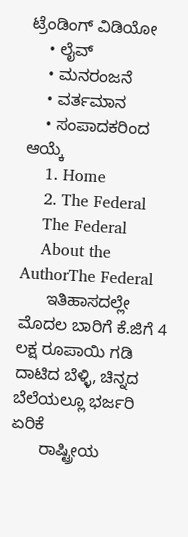ಟ್ರೆಂಡಿಂಗ್‌ ವಿಡಿಯೋ
    • ಲೈವ್‌
    • ಮನರಂಜನೆ
    • ವರ್ತಮಾನ
    • ಸಂಪಾದಕರಿಂದ ಆಯ್ಕೆ
    1. Home
    2. The Federal
    The Federal
    About the AuthorThe Federal
      ಇತಿಹಾಸದಲ್ಲೇ ಮೊದಲ ಬಾರಿಗೆ ಕೆ.ಜಿಗೆ 4 ಲಕ್ಷ ರೂಪಾಯಿ ಗಡಿ ದಾಟಿದ ಬೆಳ್ಳಿ, ಚಿನ್ನದ ಬೆಲೆಯಲ್ಲೂ ಭರ್ಜರಿ ಏರಿಕೆ
      ರಾಷ್ಟ್ರೀಯ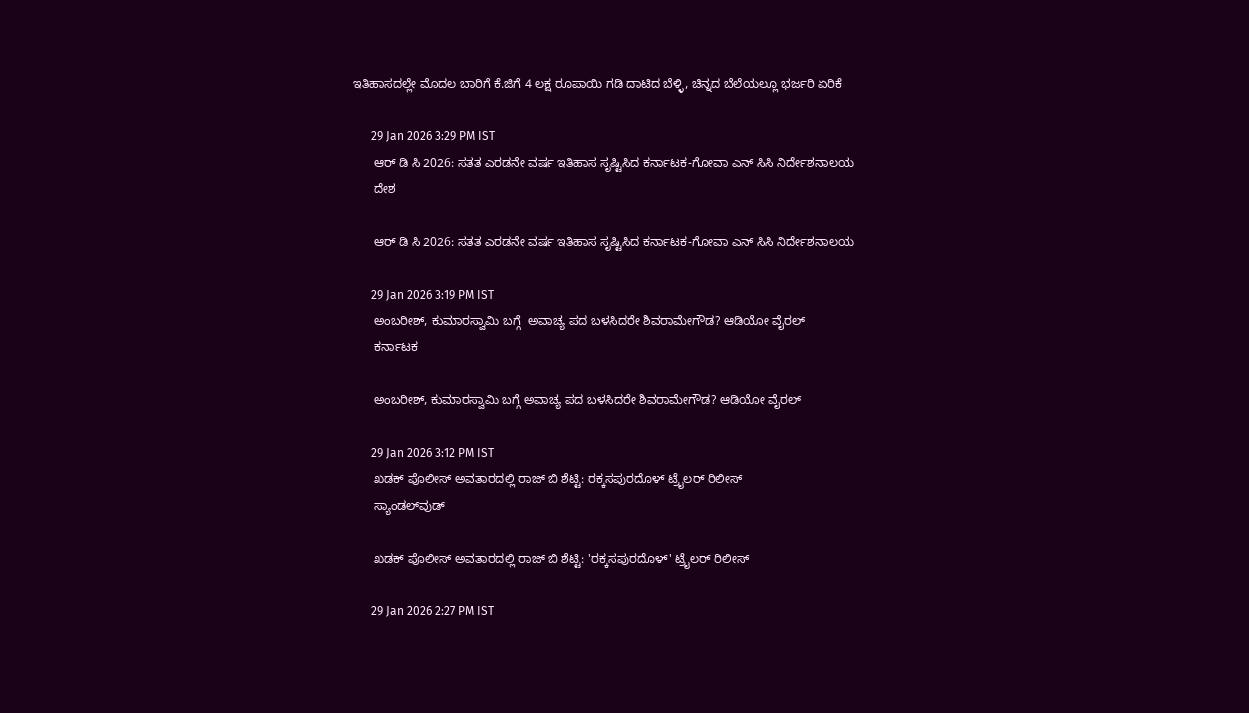ಇತಿಹಾಸದಲ್ಲೇ ಮೊದಲ ಬಾರಿಗೆ ಕೆ.ಜಿಗೆ 4 ಲಕ್ಷ ರೂಪಾಯಿ ಗಡಿ ದಾಟಿದ ಬೆಳ್ಳಿ, ಚಿನ್ನದ ಬೆಲೆಯಲ್ಲೂ ಭರ್ಜರಿ ಏರಿಕೆ

      29 Jan 2026 3:29 PM IST
      ಆರ್ ಡಿ ಸಿ 2026: ಸತತ ಎರಡನೇ ವರ್ಷ ಇತಿಹಾಸ ಸೃಷ್ಟಿಸಿದ ಕರ್ನಾಟಕ-ಗೋವಾ ಎನ್ ಸಿಸಿ ನಿರ್ದೇಶನಾಲಯ
      ದೇಶ

      ಆರ್ ಡಿ ಸಿ 2026: ಸತತ ಎರಡನೇ ವರ್ಷ ಇತಿಹಾಸ ಸೃಷ್ಟಿಸಿದ ಕರ್ನಾಟಕ-ಗೋವಾ ಎನ್ ಸಿಸಿ ನಿರ್ದೇಶನಾಲಯ

      29 Jan 2026 3:19 PM IST
      ಅಂಬರೀಶ್, ಕುಮಾರಸ್ವಾಮಿ ಬಗ್ಗೆ  ಅವಾಚ್ಯ ಪದ ಬಳಸಿದರೇ ಶಿವರಾಮೇಗೌಡ? ಆಡಿಯೋ ವೈರಲ್
      ಕರ್ನಾಟಕ

      ಅಂಬರೀಶ್, ಕುಮಾರಸ್ವಾಮಿ ಬಗ್ಗೆ ಅವಾಚ್ಯ ಪದ ಬಳಸಿದರೇ ಶಿವರಾಮೇಗೌಡ? ಆಡಿಯೋ ವೈರಲ್

      29 Jan 2026 3:12 PM IST
      ಖಡಕ್ ಪೊಲೀಸ್ ಅವತಾರದಲ್ಲಿ ರಾಜ್ ಬಿ ಶೆಟ್ಟಿ: ರಕ್ಕಸಪುರದೊಳ್ ಟ್ರೈಲರ್ ರಿಲೀಸ್
      ಸ್ಯಾಂಡಲ್‌ವುಡ್

      ಖಡಕ್ ಪೊಲೀಸ್ ಅವತಾರದಲ್ಲಿ ರಾಜ್ ಬಿ ಶೆಟ್ಟಿ: 'ರಕ್ಕಸಪುರದೊಳ್' ಟ್ರೈಲರ್ ರಿಲೀಸ್

      29 Jan 2026 2:27 PM IST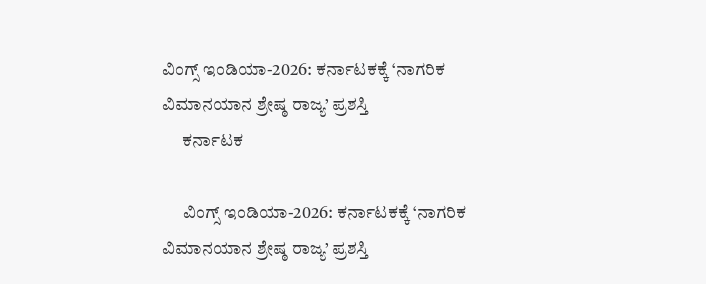ವಿಂಗ್ಸ್ ಇಂಡಿಯಾ-2026: ಕರ್ನಾಟಕಕ್ಕೆ ‘ನಾಗರಿಕ ವಿಮಾನಯಾನ ಶ್ರೇಷ್ಠ ರಾಜ್ಯ’ ಪ್ರಶಸ್ತಿ
      ಕರ್ನಾಟಕ

      ವಿಂಗ್ಸ್ ಇಂಡಿಯಾ-2026: ಕರ್ನಾಟಕಕ್ಕೆ ‘ನಾಗರಿಕ ವಿಮಾನಯಾನ ಶ್ರೇಷ್ಠ ರಾಜ್ಯ’ ಪ್ರಶಸ್ತಿ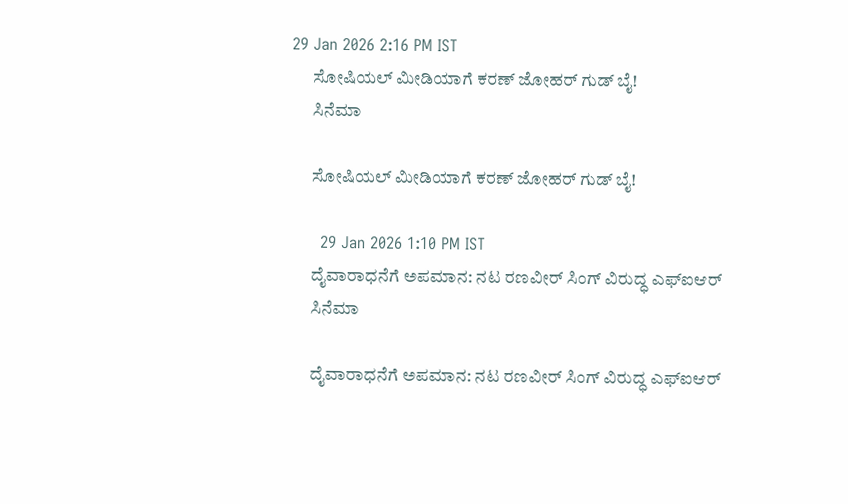29 Jan 2026 2:16 PM IST
      ಸೋಷಿಯಲ್ ಮೀಡಿಯಾಗೆ ಕರಣ್ ಜೋಹರ್ ಗುಡ್‌ ಬೈ!
      ಸಿನೆಮಾ

      ಸೋಷಿಯಲ್ ಮೀಡಿಯಾಗೆ ಕರಣ್ ಜೋಹರ್ ಗುಡ್‌ ಬೈ!

      29 Jan 2026 1:10 PM IST
      ದೈವಾರಾಧನೆಗೆ ಅಪಮಾನ: ನಟ ರಣವೀರ್ ಸಿಂಗ್ ವಿರುದ್ಧ ಎಫ್‌ಐಆರ್‌
      ಸಿನೆಮಾ

      ದೈವಾರಾಧನೆಗೆ ಅಪಮಾನ: ನಟ ರಣವೀರ್ ಸಿಂಗ್ ವಿರುದ್ಧ ಎಫ್‌ಐಆರ್‌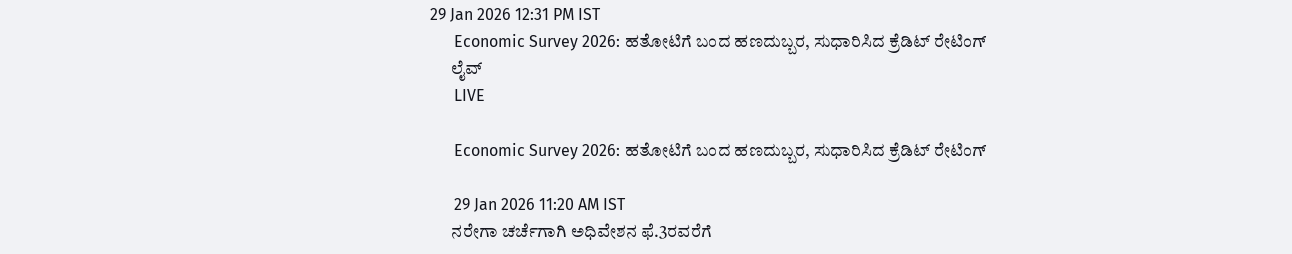29 Jan 2026 12:31 PM IST
      Economic Survey 2026: ಹತೋಟಿಗೆ ಬಂದ ಹಣದುಬ್ಬರ, ಸುಧಾರಿಸಿದ ಕ್ರೆಡಿಟ್ ರೇಟಿಂಗ್
      ಲೈವ್
      LIVE

      Economic Survey 2026: ಹತೋಟಿಗೆ ಬಂದ ಹಣದುಬ್ಬರ, ಸುಧಾರಿಸಿದ ಕ್ರೆಡಿಟ್ ರೇಟಿಂಗ್

      29 Jan 2026 11:20 AM IST
      ನರೇಗಾ ಚರ್ಚೆಗಾಗಿ ಅಧಿವೇಶನ ಫೆ.3ರವರೆಗೆ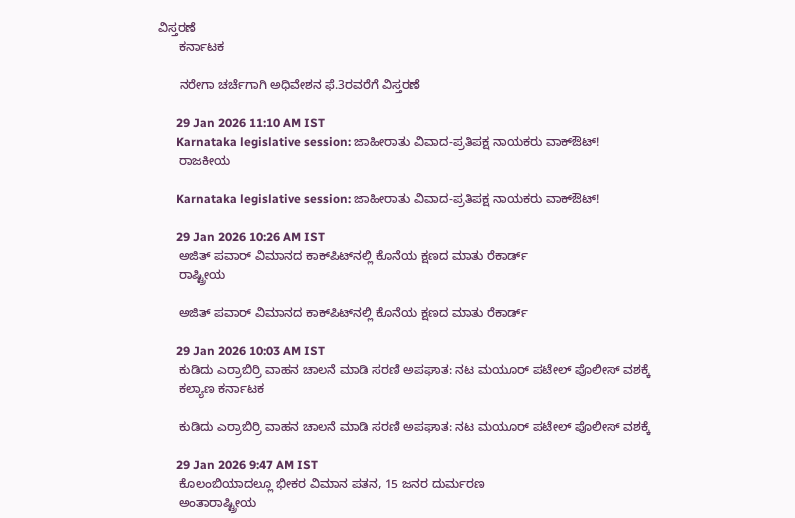ವಿಸ್ತರಣೆ
      ಕರ್ನಾಟಕ

      ನರೇಗಾ ಚರ್ಚೆಗಾಗಿ ಅಧಿವೇಶನ ಫೆ.3ರವರೆಗೆ ವಿಸ್ತರಣೆ

      29 Jan 2026 11:10 AM IST
      Karnataka legislative session: ಜಾಹೀರಾತು ವಿವಾದ-ಪ್ರತಿಪಕ್ಷ ನಾಯಕರು ವಾಕ್‌ಔಟ್‌!
      ರಾಜಕೀಯ

      Karnataka legislative session: ಜಾಹೀರಾತು ವಿವಾದ-ಪ್ರತಿಪಕ್ಷ ನಾಯಕರು ವಾಕ್‌ಔಟ್‌!

      29 Jan 2026 10:26 AM IST
      ಅಜಿತ್‌ ಪವಾರ್‌ ವಿಮಾನದ ಕಾಕ್‌ಪಿಟ್‌ನಲ್ಲಿ ಕೊನೆಯ ಕ್ಷಣದ ಮಾತು ರೆಕಾರ್ಡ್‌
      ರಾಷ್ಟ್ರೀಯ

      ಅಜಿತ್‌ ಪವಾರ್‌ ವಿಮಾನದ ಕಾಕ್‌ಪಿಟ್‌ನಲ್ಲಿ ಕೊನೆಯ ಕ್ಷಣದ ಮಾತು ರೆಕಾರ್ಡ್‌

      29 Jan 2026 10:03 AM IST
      ಕುಡಿದು ಎರ್ರಾಬಿರ್ರಿ ವಾಹನ ಚಾಲನೆ ಮಾಡಿ ಸರಣಿ ಅಪಘಾತ: ನಟ ಮಯೂರ್ ಪಟೇಲ್‌ ಪೊಲೀಸ್ ವಶಕ್ಕೆ
      ಕಲ್ಯಾಣ ಕರ್ನಾಟಕ

      ಕುಡಿದು ಎರ್ರಾಬಿರ್ರಿ ವಾಹನ ಚಾಲನೆ ಮಾಡಿ ಸರಣಿ ಅಪಘಾತ: ನಟ ಮಯೂರ್ ಪಟೇಲ್‌ ಪೊಲೀಸ್ ವಶಕ್ಕೆ

      29 Jan 2026 9:47 AM IST
      ಕೊಲಂಬಿಯಾದಲ್ಲೂ ಭೀಕರ ವಿಮಾನ ಪತನ, 15 ಜನರ ದುರ್ಮರಣ
      ಅಂತಾರಾಷ್ಟ್ರೀಯ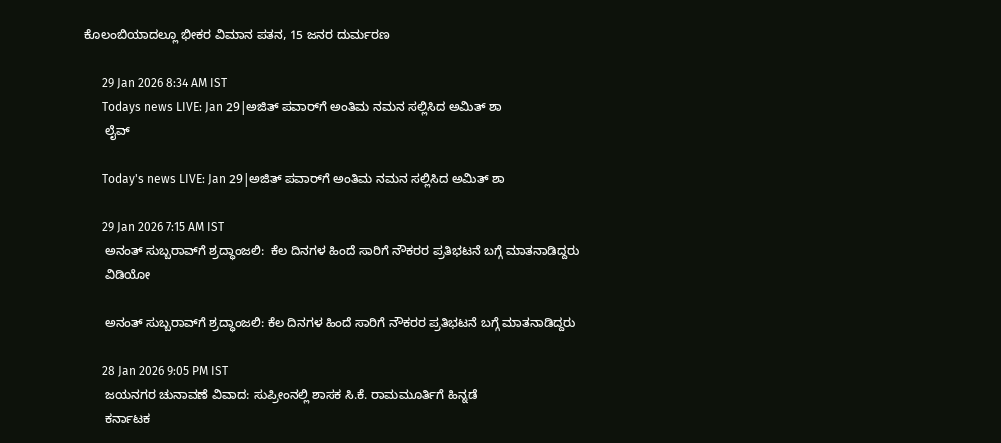ಕೊಲಂಬಿಯಾದಲ್ಲೂ ಭೀಕರ ವಿಮಾನ ಪತನ, 15 ಜನರ ದುರ್ಮರಣ

      29 Jan 2026 8:34 AM IST
      Todays news LIVE: Jan 29|ಅಜಿತ್ ಪವಾರ್‌ಗೆ ಅಂತಿಮ ನಮನ ಸಲ್ಲಿಸಿದ ಅಮಿತ್ ಶಾ
      ಲೈವ್

      Today's news LIVE: Jan 29|ಅಜಿತ್ ಪವಾರ್‌ಗೆ ಅಂತಿಮ ನಮನ ಸಲ್ಲಿಸಿದ ಅಮಿತ್ ಶಾ

      29 Jan 2026 7:15 AM IST
      ಅನಂತ್ ಸುಬ್ಬರಾವ್‌ಗೆ ಶ್ರದ್ಧಾಂಜಲಿ:  ಕೆಲ ದಿನಗಳ ಹಿಂದೆ ಸಾರಿಗೆ ನೌಕರರ ಪ್ರತಿಭಟನೆ ಬಗ್ಗೆ ಮಾತನಾಡಿದ್ದರು
      ವಿಡಿಯೋ

      ಅನಂತ್ ಸುಬ್ಬರಾವ್‌ಗೆ ಶ್ರದ್ಧಾಂಜಲಿ: ಕೆಲ ದಿನಗಳ ಹಿಂದೆ ಸಾರಿಗೆ ನೌಕರರ ಪ್ರತಿಭಟನೆ ಬಗ್ಗೆ ಮಾತನಾಡಿದ್ದರು

      28 Jan 2026 9:05 PM IST
      ಜಯನಗರ ಚುನಾವಣೆ ವಿವಾದ: ಸುಪ್ರೀಂನಲ್ಲಿ ಶಾಸಕ ಸಿ.ಕೆ. ರಾಮಮೂರ್ತಿಗೆ ಹಿನ್ನಡೆ
      ಕರ್ನಾಟಕ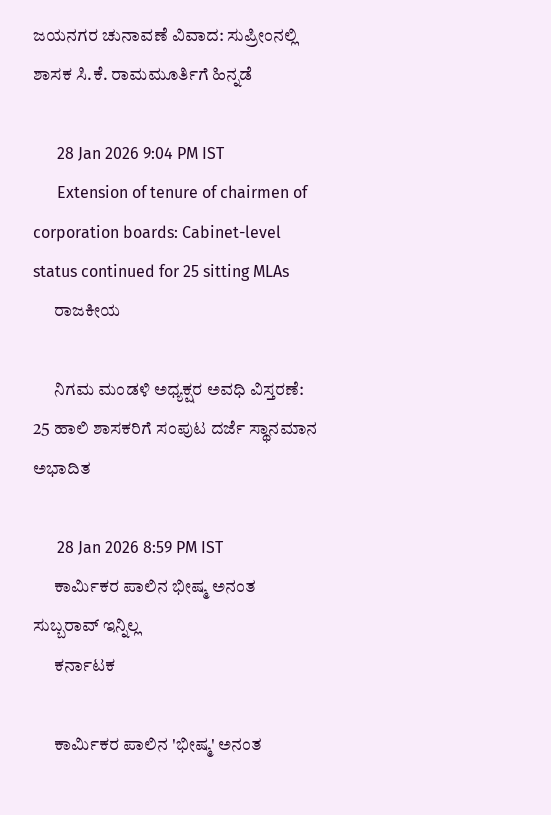ಜಯನಗರ ಚುನಾವಣೆ ವಿವಾದ: ಸುಪ್ರೀಂನಲ್ಲಿ ಶಾಸಕ ಸಿ.ಕೆ. ರಾಮಮೂರ್ತಿಗೆ ಹಿನ್ನಡೆ

      28 Jan 2026 9:04 PM IST
      Extension of tenure of chairmen of corporation boards: Cabinet-level status continued for 25 sitting MLAs
      ರಾಜಕೀಯ

      ನಿಗಮ ಮಂಡಳಿ ಅಧ್ಯಕ್ಷರ ಅವಧಿ ವಿಸ್ತರಣೆ: 25 ಹಾಲಿ ಶಾಸಕರಿಗೆ ಸಂಪುಟ ದರ್ಜೆ ಸ್ಥಾನಮಾನ ಅಭಾದಿತ

      28 Jan 2026 8:59 PM IST
      ಕಾರ್ಮಿಕರ ಪಾಲಿನ ಭೀಷ್ಮ ಅನಂತ ಸುಬ್ಬರಾವ್‌ ಇನ್ನಿಲ್ಲ
      ಕರ್ನಾಟಕ

      ಕಾರ್ಮಿಕರ ಪಾಲಿನ 'ಭೀಷ್ಮ' ಅನಂತ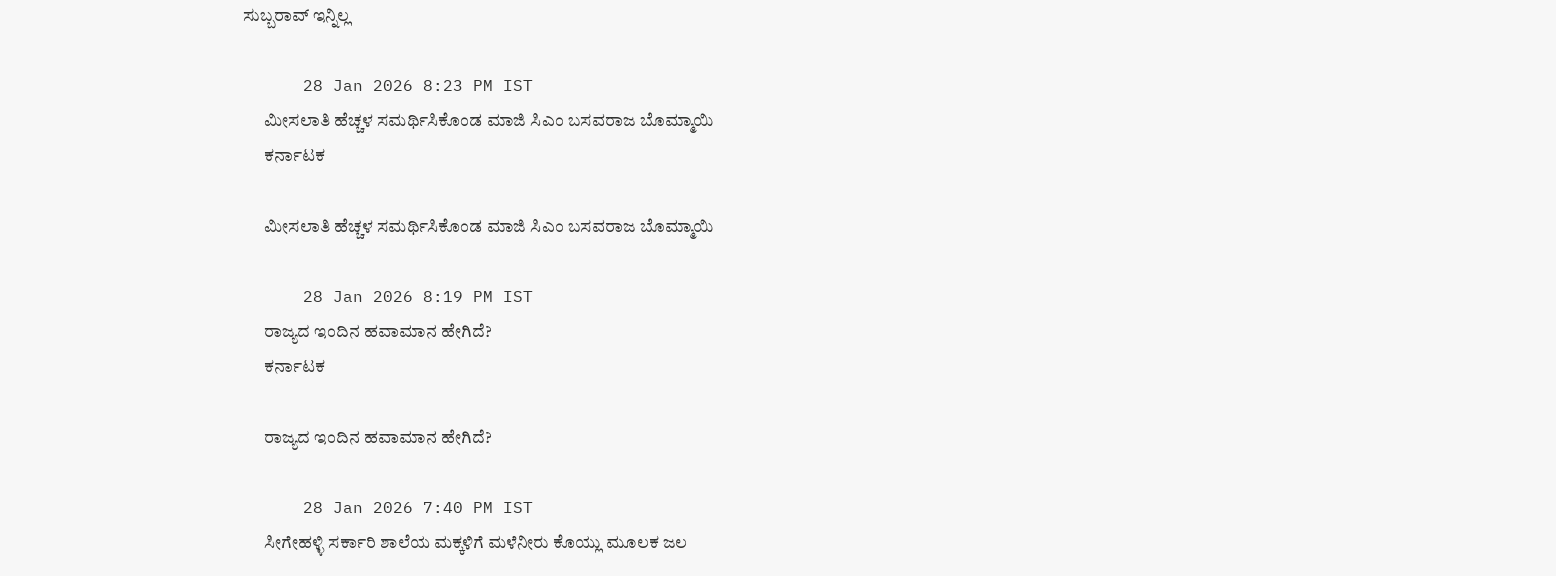ಸುಬ್ಬರಾವ್‌ ಇನ್ನಿಲ್ಲ

      28 Jan 2026 8:23 PM IST
      ಮೀಸಲಾತಿ ಹೆಚ್ಚಳ ಸಮರ್ಥಿಸಿಕೊಂಡ ಮಾಜಿ ಸಿಎಂ ಬಸವರಾಜ ಬೊಮ್ಮಾಯಿ
      ಕರ್ನಾಟಕ

      ಮೀಸಲಾತಿ ಹೆಚ್ಚಳ ಸಮರ್ಥಿಸಿಕೊಂಡ ಮಾಜಿ ಸಿಎಂ ಬಸವರಾಜ ಬೊಮ್ಮಾಯಿ

      28 Jan 2026 8:19 PM IST
      ರಾಜ್ಯದ ಇಂದಿನ ಹವಾಮಾನ ಹೇಗಿದೆ?
      ಕರ್ನಾಟಕ

      ರಾಜ್ಯದ ಇಂದಿನ ಹವಾಮಾನ ಹೇಗಿದೆ?

      28 Jan 2026 7:40 PM IST
      ಸೀಗೇಹಳ್ಳಿ ಸರ್ಕಾರಿ ಶಾಲೆಯ ಮಕ್ಕಳಿಗೆ ಮಳೆನೀರು ಕೊಯ್ಲು ಮೂಲಕ ಜಲ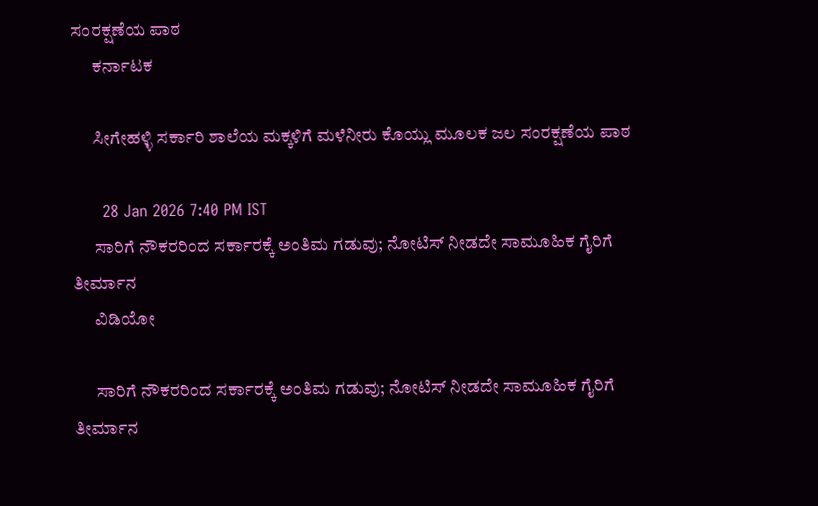ಸಂರಕ್ಷಣೆಯ ಪಾಠ
      ಕರ್ನಾಟಕ

      ಸೀಗೇಹಳ್ಳಿ ಸರ್ಕಾರಿ ಶಾಲೆಯ ಮಕ್ಕಳಿಗೆ ಮಳೆನೀರು ಕೊಯ್ಲು ಮೂಲಕ ಜಲ ಸಂರಕ್ಷಣೆಯ ಪಾಠ

      28 Jan 2026 7:40 PM IST
      ಸಾರಿಗೆ ನೌಕರರಿಂದ ಸರ್ಕಾರಕ್ಕೆ ಅಂತಿಮ ಗಡುವು; ನೋಟಿಸ್‌ ನೀಡದೇ ಸಾಮೂಹಿಕ ಗೈರಿಗೆ ತೀರ್ಮಾನ
      ವಿಡಿಯೋ

      ಸಾರಿಗೆ ನೌಕರರಿಂದ ಸರ್ಕಾರಕ್ಕೆ ಅಂತಿಮ ಗಡುವು; ನೋಟಿಸ್‌ ನೀಡದೇ ಸಾಮೂಹಿಕ ಗೈರಿಗೆ ತೀರ್ಮಾನ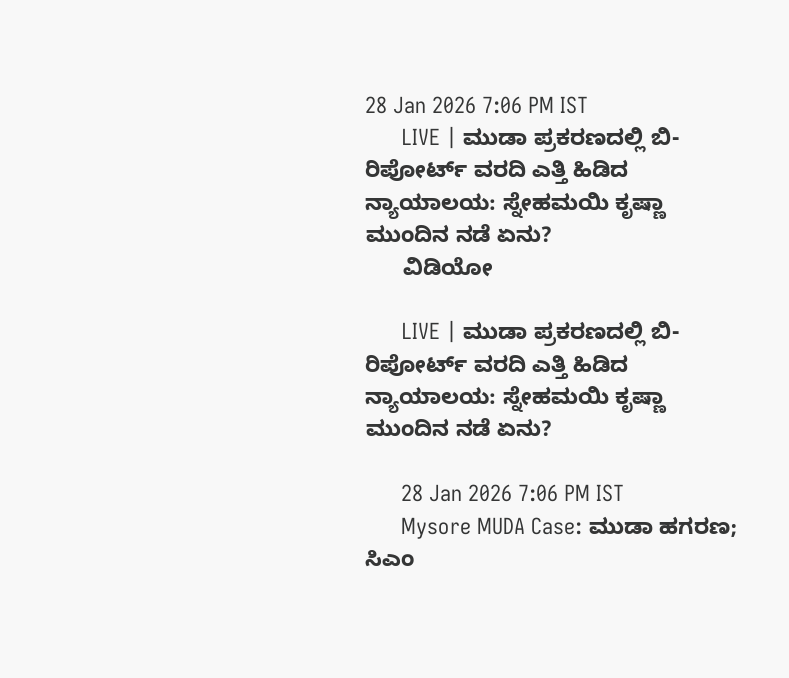28 Jan 2026 7:06 PM IST
      LIVE | ಮುಡಾ ಪ್ರಕರಣದಲ್ಲಿ ಬಿ-ರಿಪೋರ್ಟ್ ವರದಿ ಎತ್ತಿ ಹಿಡಿದ ನ್ಯಾಯಾಲಯ: ಸ್ನೇಹಮಯಿ ಕೃಷ್ಣಾ ಮುಂದಿನ ನಡೆ ಏನು?
      ವಿಡಿಯೋ

      LIVE | ಮುಡಾ ಪ್ರಕರಣದಲ್ಲಿ ಬಿ-ರಿಪೋರ್ಟ್ ವರದಿ ಎತ್ತಿ ಹಿಡಿದ ನ್ಯಾಯಾಲಯ: ಸ್ನೇಹಮಯಿ ಕೃಷ್ಣಾ ಮುಂದಿನ ನಡೆ ಏನು?

      28 Jan 2026 7:06 PM IST
      Mysore MUDA Case: ಮುಡಾ ಹಗರಣ; ಸಿಎಂ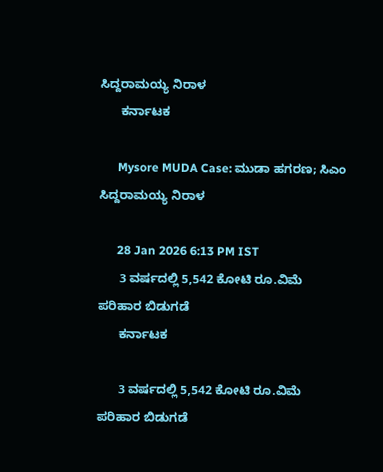ಸಿದ್ದರಾಮಯ್ಯ ನಿರಾಳ
      ಕರ್ನಾಟಕ

      Mysore MUDA Case: ಮುಡಾ ಹಗರಣ; ಸಿಎಂ ಸಿದ್ದರಾಮಯ್ಯ ನಿರಾಳ

      28 Jan 2026 6:13 PM IST
      3 ವರ್ಷದಲ್ಲಿ 5,542 ಕೋಟಿ ರೂ.ವಿಮೆ ಪರಿಹಾರ ಬಿಡುಗಡೆ
      ಕರ್ನಾಟಕ

      3 ವರ್ಷದಲ್ಲಿ 5,542 ಕೋಟಿ ರೂ.ವಿಮೆ ಪರಿಹಾರ ಬಿಡುಗಡೆ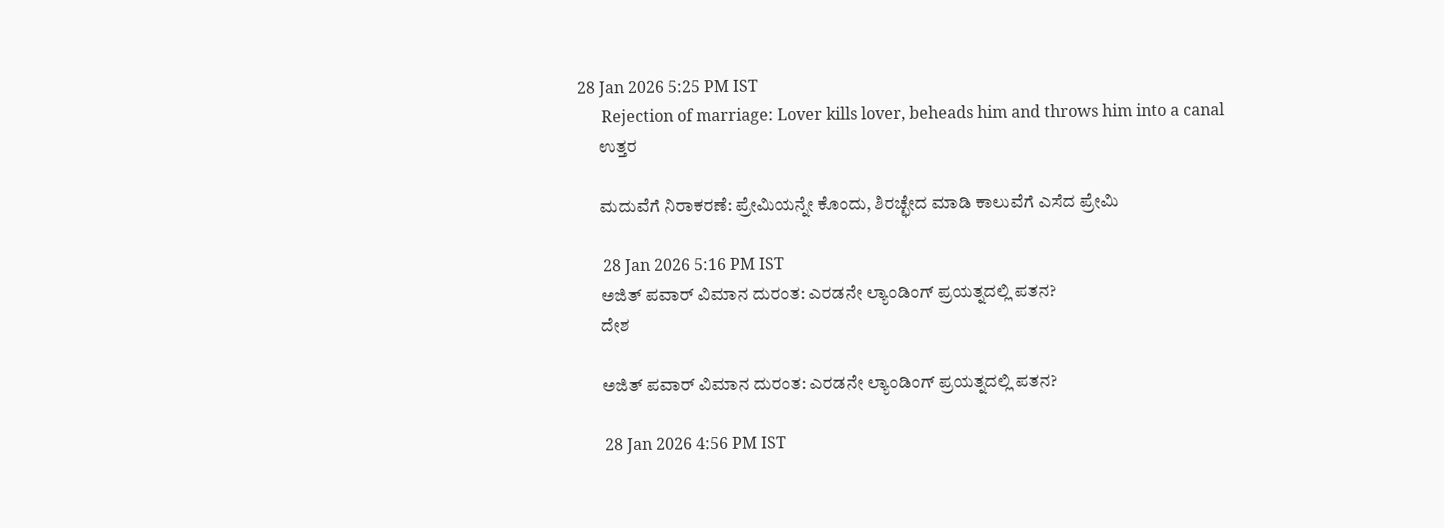28 Jan 2026 5:25 PM IST
      Rejection of marriage: Lover kills lover, beheads him and throws him into a canal
      ಉತ್ತರ

      ಮದುವೆಗೆ ನಿರಾಕರಣೆ: ಪ್ರೇಮಿಯನ್ನೇ ಕೊಂದು, ಶಿರಚ್ಛೇದ ಮಾಡಿ ಕಾಲುವೆಗೆ ಎಸೆದ ಪ್ರೇಮಿ

      28 Jan 2026 5:16 PM IST
      ಅಜಿತ್ ಪವಾರ್ ವಿಮಾನ ದುರಂತ: ಎರಡನೇ ಲ್ಯಾಂಡಿಂಗ್ ಪ್ರಯತ್ನದಲ್ಲಿ ಪತನ?
      ದೇಶ

      ಅಜಿತ್ ಪವಾರ್ ವಿಮಾನ ದುರಂತ: ಎರಡನೇ ಲ್ಯಾಂಡಿಂಗ್ ಪ್ರಯತ್ನದಲ್ಲಿ ಪತನ?

      28 Jan 2026 4:56 PM IST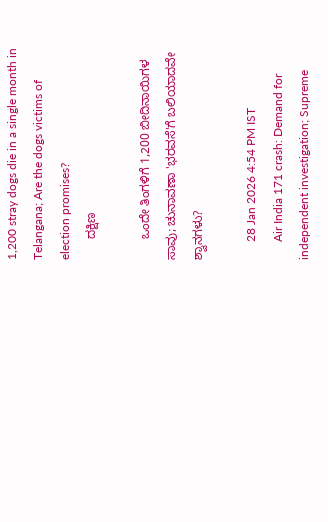1,200 stray dogs die in a single month in Telangana; Are the dogs victims of election promises?
      ದಕ್ಷಿಣ

      ಒಂದೇ ತಿಂಗಳಿಗೆ 1,200 ಬೀದಿನಾಯಿಗಳ ಸಾವು; ಚುನಾವಣಾ 'ಭರವಸೆ'ಗೆ ಬಲಿಯಾದವೇ ಶ್ವಾನಗಳು?

      28 Jan 2026 4:54 PM IST
      Air India 171 crash: Demand for independent investigation; Supreme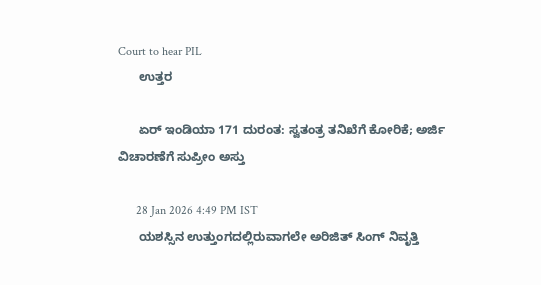Court to hear PIL
      ಉತ್ತರ

      ಏರ್ ಇಂಡಿಯಾ 171 ದುರಂತ: ಸ್ವತಂತ್ರ ತನಿಖೆಗೆ ಕೋರಿಕೆ; ಅರ್ಜಿ ವಿಚಾರಣೆಗೆ ಸುಪ್ರೀಂ ಅಸ್ತು

      28 Jan 2026 4:49 PM IST
      ಯಶಸ್ಸಿನ ಉತ್ತುಂಗದಲ್ಲಿರುವಾಗಲೇ ಅರಿಜಿತ್ ಸಿಂಗ್ ನಿವೃತ್ತಿ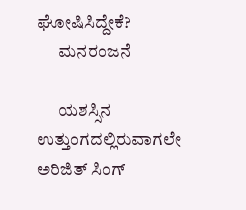ಘೋಷಿಸಿದ್ದೇಕೆ?
      ಮನರಂಜನೆ

      ಯಶಸ್ಸಿನ ಉತ್ತುಂಗದಲ್ಲಿರುವಾಗಲೇ ಅರಿಜಿತ್ ಸಿಂಗ್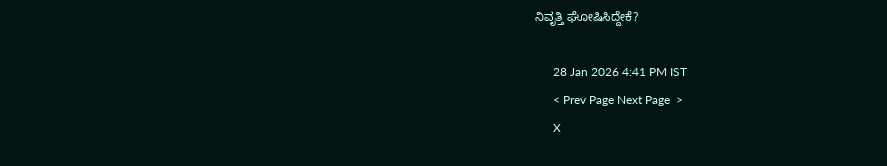ನಿವೃತ್ತಿ ಘೋಷಿಸಿದ್ದೇಕೆ?

      28 Jan 2026 4:41 PM IST
      < Prev Page Next Page  >
      X